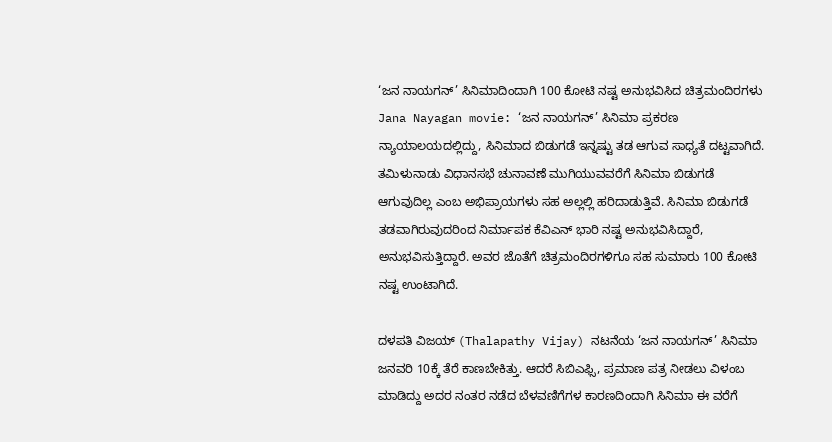‘ಜನ ನಾಯಗನ್’ ಸಿನಿಮಾದಿಂದಾಗಿ 100 ಕೋಟಿ ನಷ್ಟ ಅನುಭವಿಸಿದ ಚಿತ್ರಮಂದಿರಗಳು
Jana Nayagan movie: ‘ಜನ ನಾಯಗನ್’ ಸಿನಿಮಾ ಪ್ರಕರಣ ನ್ಯಾಯಾಲಯದಲ್ಲಿದ್ದು, ಸಿನಿಮಾದ ಬಿಡುಗಡೆ ಇನ್ನಷ್ಟು ತಡ ಆಗುವ ಸಾಧ್ಯತೆ ದಟ್ಟವಾಗಿದೆ. ತಮಿಳುನಾಡು ವಿಧಾನಸಭೆ ಚುನಾವಣೆ ಮುಗಿಯುವವರೆಗೆ ಸಿನಿಮಾ ಬಿಡುಗಡೆ ಆಗುವುದಿಲ್ಲ ಎಂಬ ಅಭಿಪ್ರಾಯಗಳು ಸಹ ಅಲ್ಲಲ್ಲಿ ಹರಿದಾಡುತ್ತಿವೆ. ಸಿನಿಮಾ ಬಿಡುಗಡೆ ತಡವಾಗಿರುವುದರಿಂದ ನಿರ್ಮಾಪಕ ಕೆವಿಎನ್ ಭಾರಿ ನಷ್ಟ ಅನುಭವಿಸಿದ್ದಾರೆ, ಅನುಭವಿಸುತ್ತಿದ್ದಾರೆ. ಅವರ ಜೊತೆಗೆ ಚಿತ್ರಮಂದಿರಗಳಿಗೂ ಸಹ ಸುಮಾರು 100 ಕೋಟಿ ನಷ್ಟ ಉಂಟಾಗಿದೆ.

ದಳಪತಿ ವಿಜಯ್ (Thalapathy Vijay) ನಟನೆಯ ‘ಜನ ನಾಯಗನ್’ ಸಿನಿಮಾ ಜನವರಿ 10ಕ್ಕೆ ತೆರೆ ಕಾಣಬೇಕಿತ್ತು. ಆದರೆ ಸಿಬಿಎಫ್ಸಿ, ಪ್ರಮಾಣ ಪತ್ರ ನೀಡಲು ವಿಳಂಬ ಮಾಡಿದ್ದು ಅದರ ನಂತರ ನಡೆದ ಬೆಳವಣಿಗೆಗಳ ಕಾರಣದಿಂದಾಗಿ ಸಿನಿಮಾ ಈ ವರೆಗೆ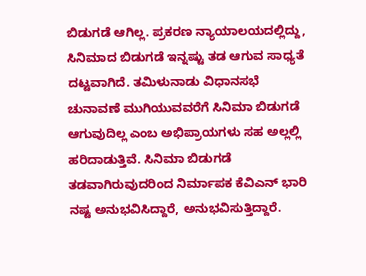ಬಿಡುಗಡೆ ಆಗಿಲ್ಲ. ಪ್ರಕರಣ ನ್ಯಾಯಾಲಯದಲ್ಲಿದ್ದು, ಸಿನಿಮಾದ ಬಿಡುಗಡೆ ಇನ್ನಷ್ಟು ತಡ ಆಗುವ ಸಾಧ್ಯತೆ ದಟ್ಟವಾಗಿದೆ. ತಮಿಳುನಾಡು ವಿಧಾನಸಭೆ ಚುನಾವಣೆ ಮುಗಿಯುವವರೆಗೆ ಸಿನಿಮಾ ಬಿಡುಗಡೆ ಆಗುವುದಿಲ್ಲ ಎಂಬ ಅಭಿಪ್ರಾಯಗಳು ಸಹ ಅಲ್ಲಲ್ಲಿ ಹರಿದಾಡುತ್ತಿವೆ. ಸಿನಿಮಾ ಬಿಡುಗಡೆ ತಡವಾಗಿರುವುದರಿಂದ ನಿರ್ಮಾಪಕ ಕೆವಿಎನ್ ಭಾರಿ ನಷ್ಟ ಅನುಭವಿಸಿದ್ದಾರೆ, ಅನುಭವಿಸುತ್ತಿದ್ದಾರೆ.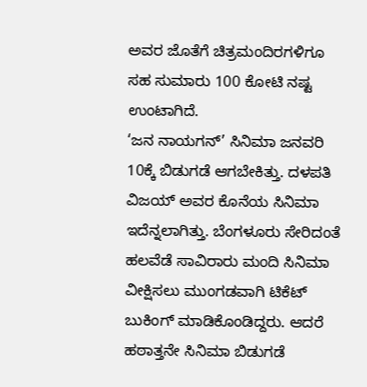ಅವರ ಜೊತೆಗೆ ಚಿತ್ರಮಂದಿರಗಳಿಗೂ ಸಹ ಸುಮಾರು 100 ಕೋಟಿ ನಷ್ಟ ಉಂಟಾಗಿದೆ.
‘ಜನ ನಾಯಗನ್’ ಸಿನಿಮಾ ಜನವರಿ 10ಕ್ಕೆ ಬಿಡುಗಡೆ ಆಗಬೇಕಿತ್ತು. ದಳಪತಿ ವಿಜಯ್ ಅವರ ಕೊನೆಯ ಸಿನಿಮಾ ಇದೆನ್ನಲಾಗಿತ್ತು. ಬೆಂಗಳೂರು ಸೇರಿದಂತೆ ಹಲವೆಡೆ ಸಾವಿರಾರು ಮಂದಿ ಸಿನಿಮಾ ವೀಕ್ಷಿಸಲು ಮುಂಗಡವಾಗಿ ಟಿಕೆಟ್ ಬುಕಿಂಗ್ ಮಾಡಿಕೊಂಡಿದ್ದರು. ಆದರೆ ಹಠಾತ್ತನೇ ಸಿನಿಮಾ ಬಿಡುಗಡೆ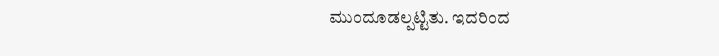ಮುಂದೂಡಲ್ಪಟ್ಟಿತು. ಇದರಿಂದ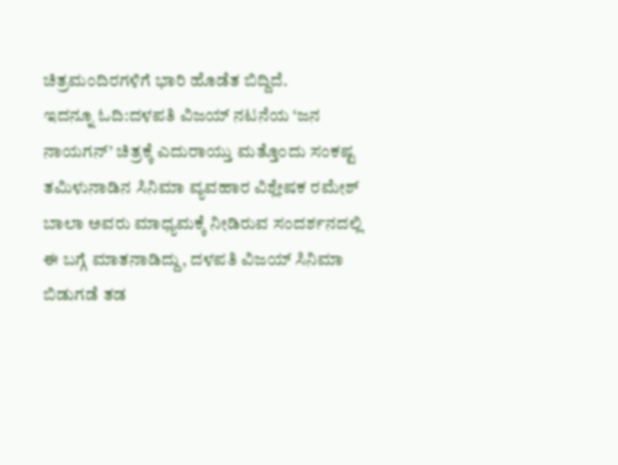ಚಿತ್ರಮಂದಿರಗಳಿಗೆ ಭಾರಿ ಹೊಡೆತ ಬಿದ್ದಿದೆ.
ಇದನ್ನೂ ಓದಿ:ದಳಪತಿ ವಿಜಯ್ ನಟನೆಯ ‘ಜನ ನಾಯಗನ್’ ಚಿತ್ರಕ್ಕೆ ಎದುರಾಯ್ತು ಮತ್ತೊಂದು ಸಂಕಷ್ಟ
ತಮಿಳುನಾಡಿನ ಸಿನಿಮಾ ವ್ಯವಹಾರ ವಿಶ್ಲೇಷಕ ರಮೇಶ್ ಬಾಲಾ ಅವರು ಮಾಧ್ಯಮಕ್ಕೆ ನೀಡಿರುವ ಸಂದರ್ಶನದಲ್ಲಿ ಈ ಬಗ್ಗೆ ಮಾತನಾಡಿದ್ದು, ದಳಪತಿ ವಿಜಯ್ ಸಿನಿಮಾ ಬಿಡುಗಡೆ ತಡ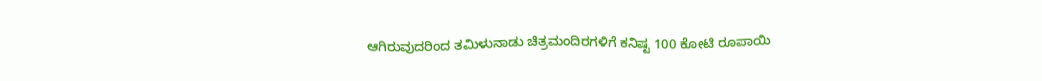ಆಗಿರುವುದರಿಂದ ತಮಿಳುನಾಡು ಚಿತ್ರಮಂದಿರಗಳಿಗೆ ಕನಿಷ್ಟ 100 ಕೋಟಿ ರೂಪಾಯಿ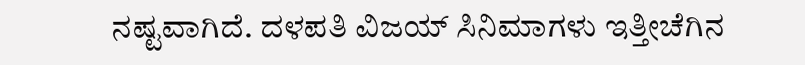ನಷ್ಟವಾಗಿದೆ. ದಳಪತಿ ವಿಜಯ್ ಸಿನಿಮಾಗಳು ಇತ್ತೀಚೆಗಿನ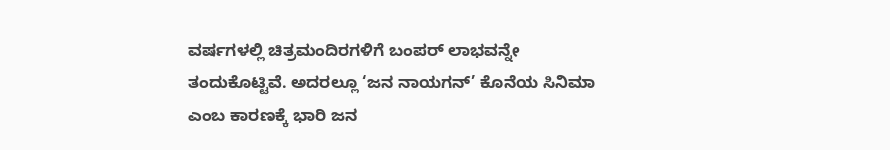ವರ್ಷಗಳಲ್ಲಿ ಚಿತ್ರಮಂದಿರಗಳಿಗೆ ಬಂಪರ್ ಲಾಭವನ್ನೇ ತಂದುಕೊಟ್ಟಿವೆ. ಅದರಲ್ಲೂ ‘ಜನ ನಾಯಗನ್’ ಕೊನೆಯ ಸಿನಿಮಾ ಎಂಬ ಕಾರಣಕ್ಕೆ ಭಾರಿ ಜನ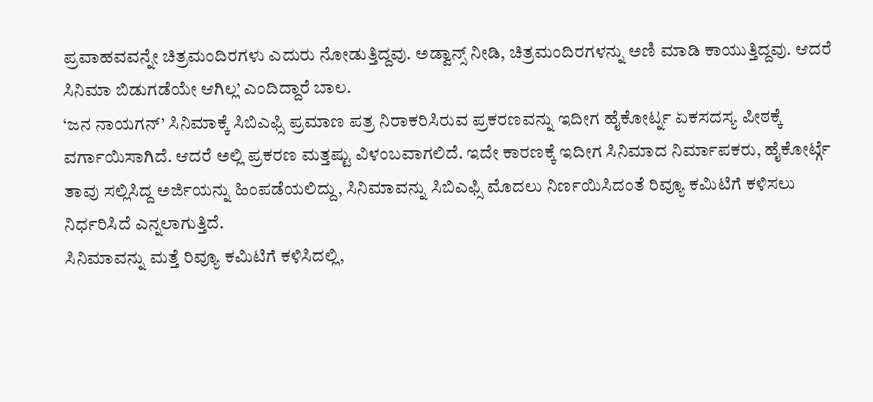ಪ್ರವಾಹವವನ್ನೇ ಚಿತ್ರಮಂದಿರಗಳು ಎದುರು ನೋಡುತ್ತಿದ್ದವು. ಅಡ್ವಾನ್ಸ್ ನೀಡಿ, ಚಿತ್ರಮಂದಿರಗಳನ್ನು ಅಣಿ ಮಾಡಿ ಕಾಯುತ್ತಿದ್ದವು. ಆದರೆ ಸಿನಿಮಾ ಬಿಡುಗಡೆಯೇ ಆಗಿಲ್ಲ’ ಎಂದಿದ್ದಾರೆ ಬಾಲ.
‘ಜನ ನಾಯಗನ್’ ಸಿನಿಮಾಕ್ಕೆ ಸಿಬಿಎಫ್ಸಿ ಪ್ರಮಾಣ ಪತ್ರ ನಿರಾಕರಿಸಿರುವ ಪ್ರಕರಣವನ್ನು ಇದೀಗ ಹೈಕೋರ್ಟ್ನ ಏಕಸದಸ್ಯ ಪೀಠಕ್ಕೆ ವರ್ಗಾಯಿಸಾಗಿದೆ. ಆದರೆ ಅಲ್ಲಿ ಪ್ರಕರಣ ಮತ್ತಷ್ಟು ವಿಳಂಬವಾಗಲಿದೆ. ಇದೇ ಕಾರಣಕ್ಕೆ ಇದೀಗ ಸಿನಿಮಾದ ನಿರ್ಮಾಪಕರು, ಹೈಕೋರ್ಟ್ಗೆ ತಾವು ಸಲ್ಲಿಸಿದ್ದ ಅರ್ಜಿಯನ್ನು ಹಿಂಪಡೆಯಲಿದ್ದು, ಸಿನಿಮಾವನ್ನು ಸಿಬಿಎಫ್ಸಿ ಮೊದಲು ನಿರ್ಣಯಿಸಿದಂತೆ ರಿವ್ಯೂ ಕಮಿಟಿಗೆ ಕಳಿಸಲು ನಿರ್ಧರಿಸಿದೆ ಎನ್ನಲಾಗುತ್ತಿದೆ.
ಸಿನಿಮಾವನ್ನು ಮತ್ತೆ ರಿವ್ಯೂ ಕಮಿಟಿಗೆ ಕಳಿಸಿದಲ್ಲಿ,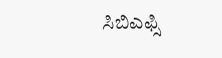ಸಿಬಿಎಫ್ಸಿ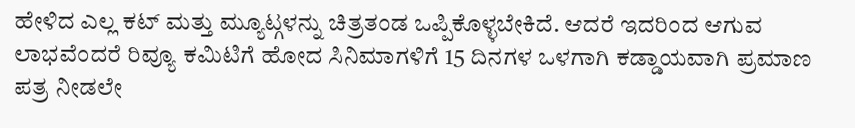ಹೇಳಿದ ಎಲ್ಲ ಕಟ್ ಮತ್ತು ಮ್ಯೂಟ್ಗಳನ್ನು ಚಿತ್ರತಂಡ ಒಪ್ಪಿಕೊಳ್ಳಬೇಕಿದೆ. ಆದರೆ ಇದರಿಂದ ಆಗುವ ಲಾಭವೆಂದರೆ ರಿವ್ಯೂ ಕಮಿಟಿಗೆ ಹೋದ ಸಿನಿಮಾಗಳಿಗೆ 15 ದಿನಗಳ ಒಳಗಾಗಿ ಕಡ್ಡಾಯವಾಗಿ ಪ್ರಮಾಣ ಪತ್ರ ನೀಡಲೇ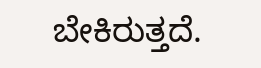ಬೇಕಿರುತ್ತದೆ.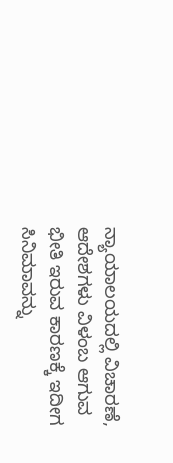ನ್ಯಾಯಾಲಯದಲ್ಲಿ ವಿಚಾರಣೆ, ಆದೇಶಗಳು ವಿಳಂಬ ಆಗುವ ಭೀತಿ ಇರುವ ಕಾರಣಕ್ಕೆ ಇದೀಗ ಸಿನಿಮಾವನ್ನು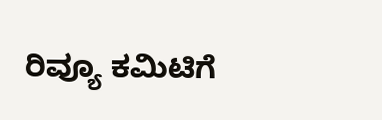ರಿವ್ಯೂ ಕಮಿಟಿಗೆ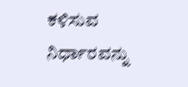ಕಳಿಸುವ ನಿರ್ಧಾರವನ್ನು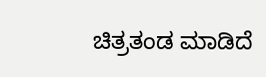ಚಿತ್ರತಂಡ ಮಾಡಿದೆ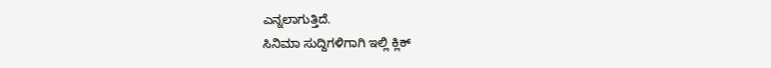ಎನ್ನಲಾಗುತ್ತಿದೆ.
ಸಿನಿಮಾ ಸುದ್ದಿಗಳಿಗಾಗಿ ಇಲ್ಲಿ ಕ್ಲಿಕ್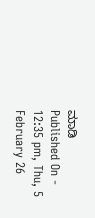ಮಾಡಿ
Published On - 12:35 pm, Thu, 5 February 26